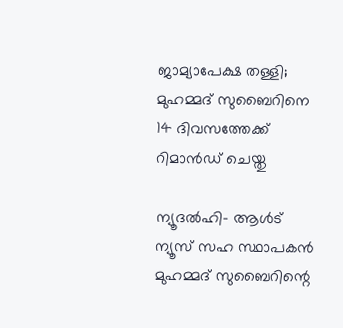ജാമ്യാപേക്ഷ തള്ളി; മുഹമ്മദ് സുബൈറിനെ 14 ദിവസത്തേക്ക് റിമാന്‍ഡ് ചെയ്തു

ന്യൂദല്‍ഹി- ആള്‍ട് ന്യൂസ് സഹ സ്ഥാപകന്‍ മുഹമ്മദ് സുബൈറിന്റെ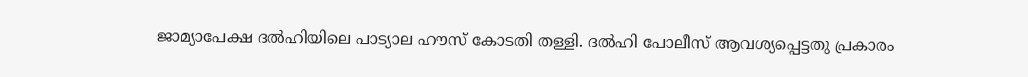ജാമ്യാപേക്ഷ ദല്‍ഹിയിലെ പാട്യാല ഹൗസ് കോടതി തള്ളി. ദല്‍ഹി പോലീസ് ആവശ്യപ്പെട്ടതു പ്രകാരം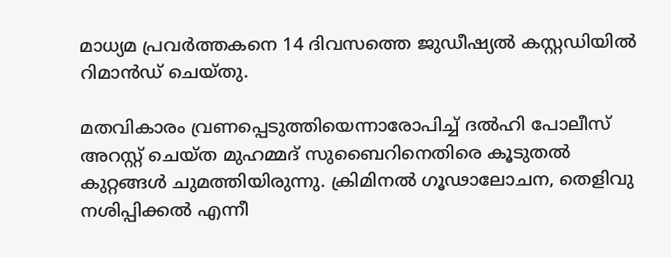മാധ്യമ പ്രവര്‍ത്തകനെ 14 ദിവസത്തെ ജുഡീഷ്യല്‍ കസ്റ്റഡിയില്‍ റിമാന്‍ഡ് ചെയ്തു.

മതവികാരം വ്രണപ്പെടുത്തിയെന്നാരോപിച്ച് ദല്‍ഹി പോലീസ് അറസ്റ്റ് ചെയ്ത മുഹമ്മദ് സുബൈറിനെതിരെ കൂടുതല്‍ കുറ്റങ്ങള്‍ ചുമത്തിയിരുന്നു. ക്രിമിനല്‍ ഗൂഢാലോചന, തെളിവു നശിപ്പിക്കല്‍ എന്നീ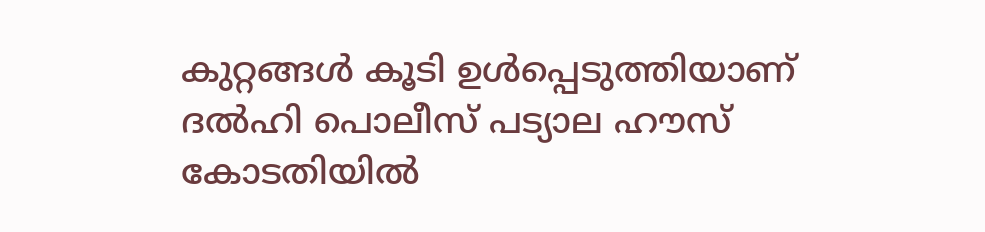കുറ്റങ്ങള്‍ കൂടി ഉള്‍പ്പെടുത്തിയാണ് ദല്‍ഹി പൊലീസ് പട്യാല ഹൗസ് കോടതിയില്‍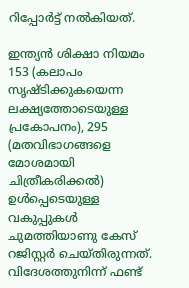റിപ്പോര്‍ട്ട് നല്‍കിയത്.

ഇന്ത്യന്‍ ശിക്ഷാ നിയമം 153 (കലാപം സൃഷ്ടിക്കുകയെന്ന ലക്ഷ്യത്തോടെയുള്ള പ്രകോപനം), 295 (മതവിഭാഗങ്ങളെ മോശമായി ചിത്രീകരിക്കല്‍) ഉള്‍പ്പെടെയുള്ള വകുപ്പുകള്‍ ചുമത്തിയാണു കേസ് റജിസ്റ്റര്‍ ചെയ്തിരുന്നത്. വിദേശത്തുനിന്ന് ഫണ്ട്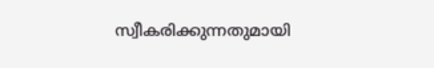സ്വീകരിക്കുന്നതുമായി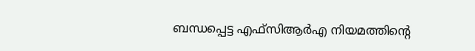ബന്ധപ്പെട്ട എഫ്സിആര്‍എ നിയമത്തിന്റെ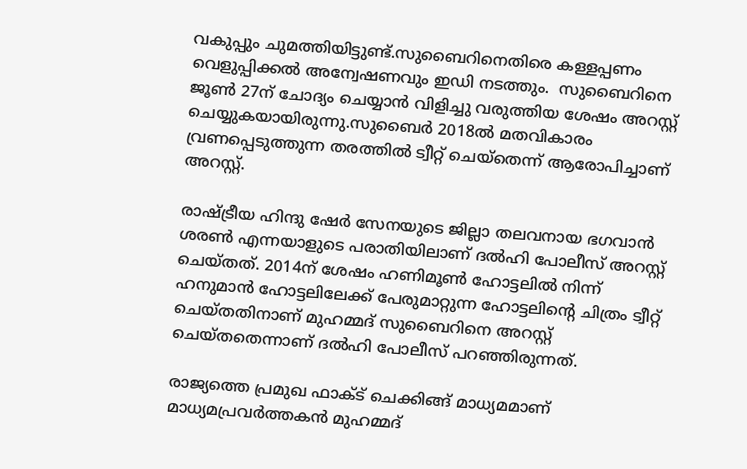വകുപ്പും ചുമത്തിയിട്ടുണ്ട്.സുബൈറിനെതിരെ കള്ളപ്പണം വെളുപ്പിക്കല്‍ അന്വേഷണവും ഇഡി നടത്തും.  സുബൈറിനെ ജൂണ്‍ 27ന് ചോദ്യം ചെയ്യാന്‍ വിളിച്ചു വരുത്തിയ ശേഷം അറസ്റ്റ് ചെയ്യുകയായിരുന്നു.സുബൈര്‍ 2018ല്‍ മതവികാരം വ്രണപ്പെടുത്തുന്ന തരത്തില്‍ ട്വീറ്റ് ചെയ്തെന്ന് ആരോപിച്ചാണ് അറസ്റ്റ്.

രാഷ്ട്രീയ ഹിന്ദു ഷേര്‍ സേനയുടെ ജില്ലാ തലവനായ ഭഗവാന്‍ ശരണ്‍ എന്നയാളുടെ പരാതിയിലാണ് ദല്‍ഹി പോലീസ് അറസ്റ്റ് ചെയ്തത്. 2014ന് ശേഷം ഹണിമൂണ്‍ ഹോട്ടലില്‍ നിന്ന് ഹനുമാന്‍ ഹോട്ടലിലേക്ക് പേരുമാറ്റുന്ന ഹോട്ടലിന്റെ ചിത്രം ട്വീറ്റ് ചെയ്തതിനാണ് മുഹമ്മദ് സുബൈറിനെ അറസ്റ്റ് ചെയ്തതെന്നാണ് ദല്‍ഹി പോലീസ് പറഞ്ഞിരുന്നത്.

രാജ്യത്തെ പ്രമുഖ ഫാക്ട് ചെക്കിങ്ങ് മാധ്യമമാണ് മാധ്യമപ്രവര്‍ത്തകന്‍ മുഹമ്മദ്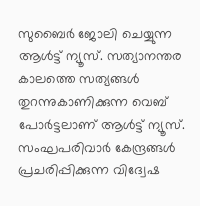സുബൈര്‍ ജോലി ചെയ്യുന്ന ആള്‍ട്ട് ന്യൂസ്. സത്യാനന്തര കാലത്തെ സത്യങ്ങള്‍ തുറന്നുകാണിക്കുന്ന വെബ് പോര്‍ട്ടലാണ് ആള്‍ട്ട് ന്യൂസ്. സംഘപരിവാര്‍ കേന്ദ്രങ്ങള്‍ പ്രചരിപ്പിക്കുന്ന വിദ്വേഷ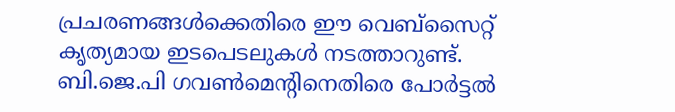പ്രചരണങ്ങള്‍ക്കെതിരെ ഈ വെബ്സൈറ്റ് കൃത്യമായ ഇടപെടലുകള്‍ നടത്താറുണ്ട്. ബി.ജെ.പി ഗവണ്‍മെന്റിനെതിരെ പോര്‍ട്ടല്‍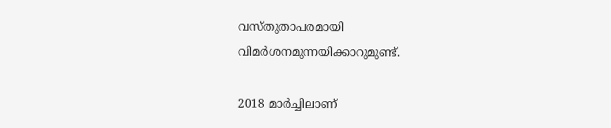വസ്തുതാപരമായി വിമര്‍ശനമുന്നയിക്കാറുമുണ്ട്.

2018 മാര്‍ച്ചിലാണ്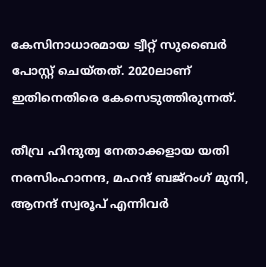കേസിനാധാരമായ ട്വീറ്റ് സുബൈര്‍ പോസ്റ്റ് ചെയ്തത്. 2020ലാണ് ഇതിനെതിരെ കേസെടുത്തിരുന്നത്.

തീവ്ര ഹിന്ദുത്വ നേതാക്കളായ യതി നരസിംഹാനന്ദ, മഹന്ദ് ബജ്റംഗ് മുനി, ആനന്ദ് സ്വരൂപ് എന്നിവര്‍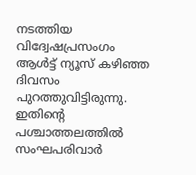നടത്തിയ വിദ്വേഷപ്രസംഗം ആള്‍ട്ട് ന്യൂസ് കഴിഞ്ഞ ദിവസം പുറത്തുവിട്ടിരുന്നു. ഇതിന്റെ പശ്ചാത്തലത്തില്‍ സംഘപരിവാര്‍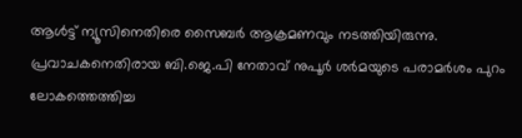ആള്‍ട്ട് ന്യൂസിനെതിരെ സൈബര്‍ ആക്രമണവും നടത്തിയിരുന്നു. പ്രവാചകനെതിരായ ബി.ജെ.പി നേതാവ് നുപൂര്‍ ശര്‍മയുടെ പരാമര്‍ശം പുറം ലോകത്തെത്തിച്ച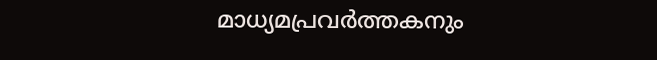മാധ്യമപ്രവര്‍ത്തകനും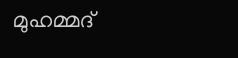മുഹമ്മദ്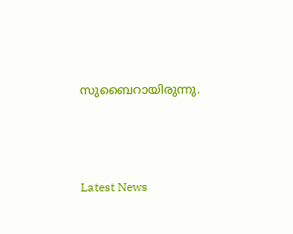സുബൈറായിരുന്നു.





Latest News